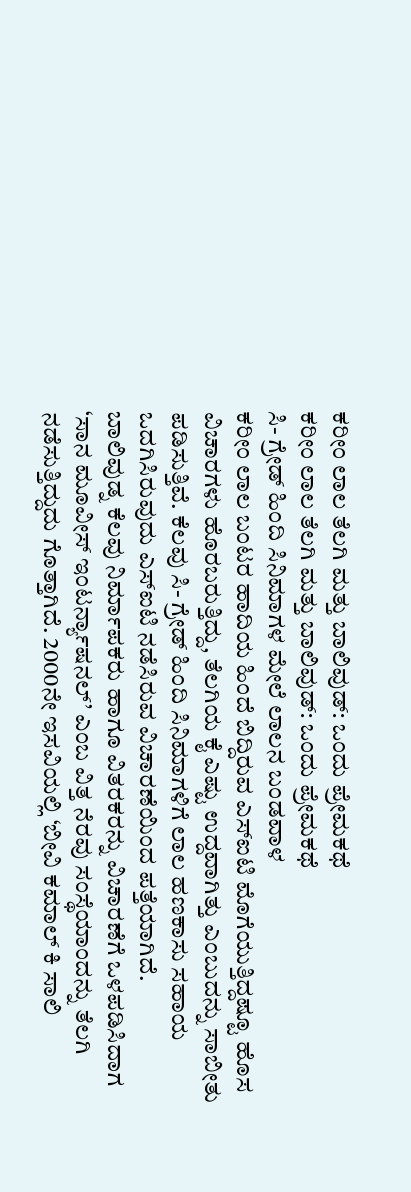ಕರೀಂ ಲಾಲ ತೆಲಗಿ ಮತ್ತು ಬಾಲಿವುಡ್: ಒಂದು ಪ್ರೇಮಕಥೆ
ಕರೀಂ ಲಾಲ ತೆಲಗಿ ಮತ್ತು ಬಾಲಿವುಡ್: ಒಂದು ಪ್ರೇಮಕಥೆ
ಸಿ- ಗ್ರೇಡ್ ಹಿಂದಿ ಸಿನಿಮಾಗಳ ಮೇಲೆ ಲಾಲನ ಬಂಡವಾಳ
ಕರೀಂ ಲಾಲ ಬಂಟರ ಹಾದಿಯ ಹಿಂದೆ ಬಿದ್ದಿರುವ ಎಸ್ಐಟಿ ಮೊಗೆಯುತ್ತಿದ್ದಷ್ಟೂ ಹೊಸ ವಿಚಾರಗಳು ಹೊರಬರುತ್ತಿದ್ದು, ತೆಲಗಿಯ ಕೈ ಎಷ್ಟು ಉದ್ದವಾಗಿತ್ತು ಎಂಬುದನ್ನು ಸಾಬೀತು ಪಡಿಸುತ್ತಿವೆ. ಕೆಲವು ಸಿ- ಗ್ರೇಡ್ ಹಿಂದಿ ಸಿನಿಮಾಗಳಿಗೆ ಲಾಲ ಹಣಕಾಸು ಸಹಾಯ ಒದಗಿಸಿರುವುದು ಎಸ್ಐಟಿ ನಡೆಸಿರುವ ವಿಚಾರಣೆಯಿಂದ ಪತ್ತೆಯಾಗಿದೆ.
ಬಾಲಿವುಡ್ನ ಕೆಲವು ನಿರ್ಮಾಪಕರು ಹಾಗೂ ವಿತರಕರನ್ನು ವಿಚಾರಣೆಗೆ ಒಳಪಡಿಸಿದಾಗ ‘ಸಾನ ಮೂವೀಸ್ ಇಂಟರ್ನ್ಯಾಷನಲ್’ ಎಂಬ ವಿತ್ತ ನೆರವು ಸಂಸ್ಥೆಯಾಂದನ್ನು ತೆಲಗಿ ನಡೆಸುತ್ತಿದ್ದುದು ಗೊತ್ತಾಗಿದೆ. 2000ನೇ ಇಸವಿಯಲ್ಲಿ ‘ಬೀವಿ ಕಮಾಲ್ ಕಿ ಸಾಲಿ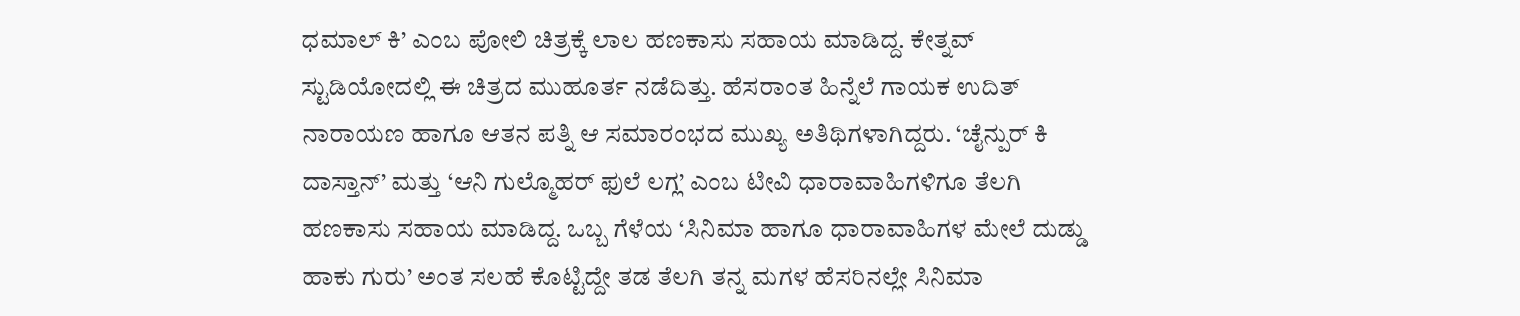ಧಮಾಲ್ ಕಿ’ ಎಂಬ ಪೋಲಿ ಚಿತ್ರಕ್ಕೆ ಲಾಲ ಹಣಕಾಸು ಸಹಾಯ ಮಾಡಿದ್ದ. ಕೇತ್ನವ್ ಸ್ಟುಡಿಯೋದಲ್ಲಿ ಈ ಚಿತ್ರದ ಮುಹೂರ್ತ ನಡೆದಿತ್ತು. ಹೆಸರಾಂತ ಹಿನ್ನೆಲೆ ಗಾಯಕ ಉದಿತ್ ನಾರಾಯಣ ಹಾಗೂ ಆತನ ಪತ್ನಿ ಆ ಸಮಾರಂಭದ ಮುಖ್ಯ ಅತಿಥಿಗಳಾಗಿದ್ದರು. ‘ಚೈನ್ಪುರ್ ಕಿ ದಾಸ್ತಾನ್’ ಮತ್ತು ‘ಆನಿ ಗುಲ್ಮೊಹರ್ ಫುಲೆ ಲಗ್ಲ’ ಎಂಬ ಟೀವಿ ಧಾರಾವಾಹಿಗಳಿಗೂ ತೆಲಗಿ ಹಣಕಾಸು ಸಹಾಯ ಮಾಡಿದ್ದ. ಒಬ್ಬ ಗೆಳೆಯ ‘ಸಿನಿಮಾ ಹಾಗೂ ಧಾರಾವಾಹಿಗಳ ಮೇಲೆ ದುಡ್ಡು ಹಾಕು ಗುರು’ ಅಂತ ಸಲಹೆ ಕೊಟ್ಟಿದ್ದೇ ತಡ ತೆಲಗಿ ತನ್ನ ಮಗಳ ಹೆಸರಿನಲ್ಲೇ ಸಿನಿಮಾ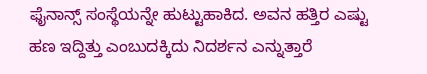ಫೈನಾನ್ಸ್ ಸಂಸ್ಥೆಯನ್ನೇ ಹುಟ್ಟುಹಾಕಿದ. ಅವನ ಹತ್ತಿರ ಎಷ್ಟು ಹಣ ಇದ್ದಿತ್ತು ಎಂಬುದಕ್ಕಿದು ನಿದರ್ಶನ ಎನ್ನುತ್ತಾರೆ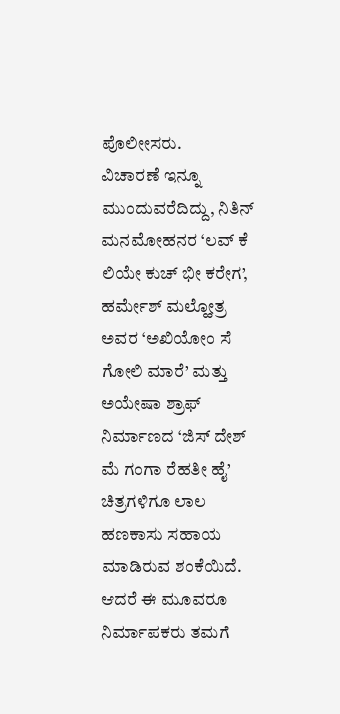ಪೊಲೀೕಸರು.
ವಿಚಾರಣೆ ಇನ್ನೂ ಮುಂದುವರೆದಿದ್ದು, ನಿತಿನ್ ಮನಮೋಹನರ ‘ಲವ್ ಕೆ ಲಿಯೇ ಕುಚ್ ಭೀ ಕರೇಗ’, ಹರ್ಮೇಶ್ ಮಲ್ಹೋತ್ರ ಅವರ ‘ಅಖಿಯೋಂ ಸೆ ಗೋಲಿ ಮಾರೆ’ ಮತ್ತು ಅಯೇಷಾ ಶ್ರಾಫ್ ನಿರ್ಮಾಣದ ‘ಜಿಸ್ ದೇಶ್ ಮೆ ಗಂಗಾ ರೆಹತೀ ಹೈ’ ಚಿತ್ರಗಳಿಗೂ ಲಾಲ ಹಣಕಾಸು ಸಹಾಯ ಮಾಡಿರುವ ಶಂಕೆಯಿದೆ. ಆದರೆ ಈ ಮೂವರೂ ನಿರ್ಮಾಪಕರು ತಮಗೆ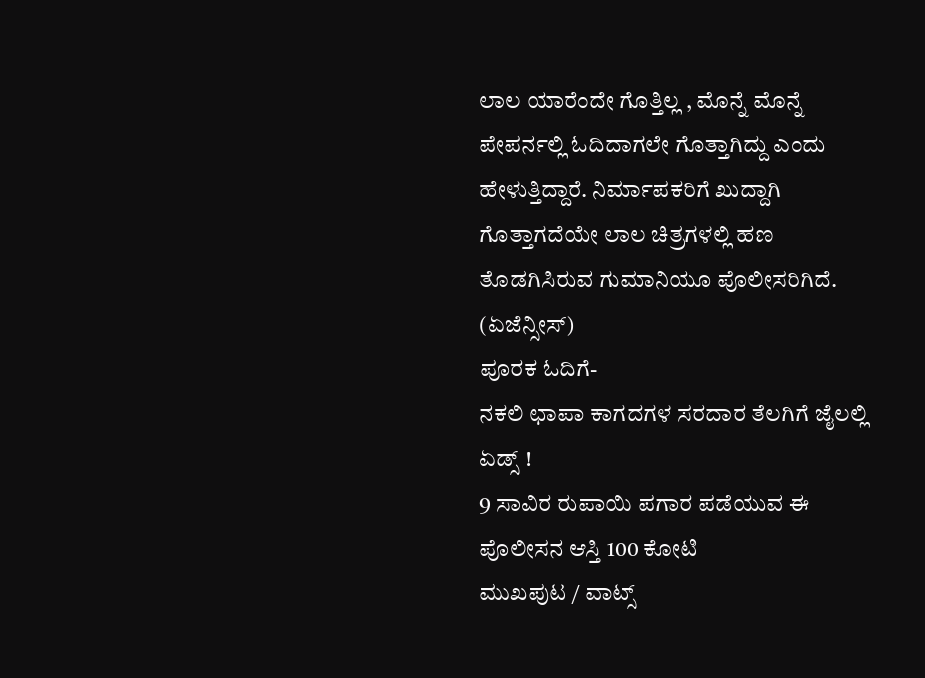ಲಾಲ ಯಾರೆಂದೇ ಗೊತ್ತಿಲ್ಲ , ಮೊನ್ನೆ ಮೊನ್ನೆ ಪೇಪರ್ನಲ್ಲಿ ಓದಿದಾಗಲೇ ಗೊತ್ತಾಗಿದ್ದು ಎಂದು ಹೇಳುತ್ತಿದ್ದಾರೆ. ನಿರ್ಮಾಪಕರಿಗೆ ಖುದ್ದಾಗಿ ಗೊತ್ತಾಗದೆಯೇ ಲಾಲ ಚಿತ್ರಗಳಲ್ಲಿ ಹಣ ತೊಡಗಿಸಿರುವ ಗುಮಾನಿಯೂ ಪೊಲೀಸರಿಗಿದೆ.
(ಏಜೆನ್ಸೀಸ್)
ಪೂರಕ ಓದಿಗೆ-
ನಕಲಿ ಛಾಪಾ ಕಾಗದಗಳ ಸರದಾರ ತೆಲಗಿಗೆ ಜೈಲಲ್ಲಿ ಏಡ್ಸ್ !
9 ಸಾವಿರ ರುಪಾಯಿ ಪಗಾರ ಪಡೆಯುವ ಈ ಪೊಲೀಸನ ಆಸ್ತಿ 100 ಕೋಟಿ
ಮುಖಪುಟ / ವಾಟ್ಸ್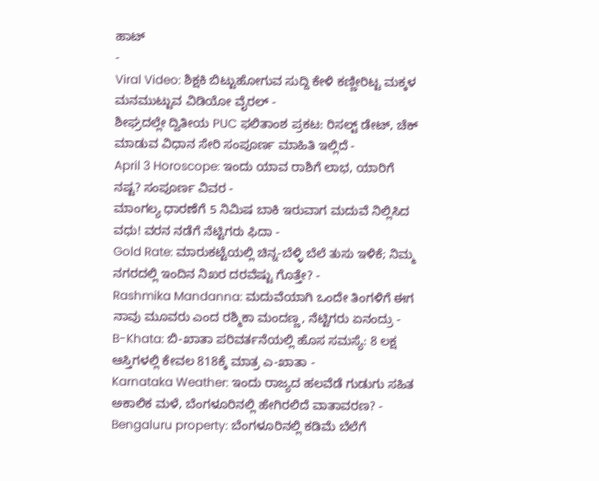ಹಾಟ್
-
Viral Video: ಶಿಕ್ಷಕಿ ಬಿಟ್ಟುಹೋಗುವ ಸುದ್ದಿ ಕೇಳಿ ಕಣ್ಣೀರಿಟ್ಟ ಮಕ್ಕಳ ಮನಮುಟ್ಟುವ ವಿಡಿಯೋ ವೈರಲ್ -
ಶೀಘ್ರದಲ್ಲೇ ದ್ವಿತೀಯ PUC ಫಲಿತಾಂಶ ಪ್ರಕಟ: ರಿಸಲ್ಟ್ ಡೇಟ್, ಚೆಕ್ ಮಾಡುವ ವಿಧಾನ ಸೇರಿ ಸಂಪೂರ್ಣ ಮಾಹಿತಿ ಇಲ್ಲಿದೆ -
April 3 Horoscope: ಇಂದು ಯಾವ ರಾಶಿಗೆ ಲಾಭ, ಯಾರಿಗೆ ನಷ್ಟ? ಸಂಪೂರ್ಣ ವಿವರ -
ಮಾಂಗಲ್ಯ ಧಾರಣೆಗೆ 5 ನಿಮಿಷ ಬಾಕಿ ಇರುವಾಗ ಮದುವೆ ನಿಲ್ಲಿಸಿದ ವಧು! ವರನ ನಡೆಗೆ ನೆಟ್ಟಿಗರು ಫಿದಾ -
Gold Rate: ಮಾರುಕಟ್ಟೆಯಲ್ಲಿ ಚಿನ್ನ-ಬೆಳ್ಳಿ ಬೆಲೆ ತುಸು ಇಳಿಕೆ; ನಿಮ್ಮ ನಗರದಲ್ಲಿ ಇಂದಿನ ನಿಖರ ದರವೆಷ್ಟು ಗೊತ್ತೇ? -
Rashmika Mandanna: ಮದುವೆಯಾಗಿ ಒಂದೇ ತಿಂಗಳಿಗೆ ಈಗ ನಾವು ಮೂವರು ಎಂದ ರಶ್ಮಿಕಾ ಮಂದಣ್ಣ, ನೆಟ್ಟಿಗರು ಏನಂದ್ರು -
B-Khata: ಬಿ-ಖಾತಾ ಪರಿವರ್ತನೆಯಲ್ಲಿ ಹೊಸ ಸಮಸ್ಯೆ: 8 ಲಕ್ಷ ಆಸ್ತಿಗಳಲ್ಲಿ ಕೇವಲ 818ಕ್ಕೆ ಮಾತ್ರ ಎ-ಖಾತಾ -
Karnataka Weather: ಇಂದು ರಾಜ್ಯದ ಹಲವೆಡೆ ಗುಡುಗು ಸಹಿತ ಅಕಾಲಿಕ ಮಳೆ, ಬೆಂಗಳೂರಿನಲ್ಲಿ ಹೇಗಿರಲಿದೆ ವಾತಾವರಣ? -
Bengaluru property: ಬೆಂಗಳೂರಿನಲ್ಲಿ ಕಡಿಮೆ ಬೆಲೆಗೆ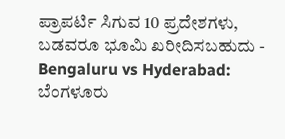ಪ್ರಾಪರ್ಟಿ ಸಿಗುವ 10 ಪ್ರದೇಶಗಳು, ಬಡವರೂ ಭೂಮಿ ಖರೀದಿಸಬಹುದು -
Bengaluru vs Hyderabad: ಬೆಂಗಳೂರು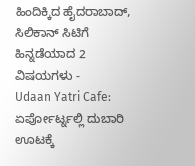ಹಿಂದಿಕ್ಕಿದ ಹೈದರಾಬಾದ್, ಸಿಲಿಕಾನ್ ಸಿಟಿಗೆ ಹಿನ್ನಡೆಯಾದ 2 ವಿಷಯಗಳು -
Udaan Yatri Cafe: ಏರ್ಪೋರ್ಟ್ನಲ್ಲಿ ದುಬಾರಿ ಊಟಕ್ಕೆ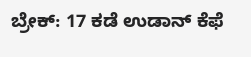ಬ್ರೇಕ್: 17 ಕಡೆ ಉಡಾನ್ ಕೆಫೆ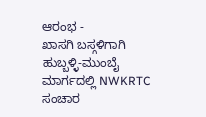ಆರಂಭ -
ಖಾಸಗಿ ಬಸ್ಗಳಿಗಾಗಿ ಹುಬ್ಬಳ್ಳಿ-ಮುಂಬೈ ಮಾರ್ಗದಲ್ಲಿ NWKRTC ಸಂಚಾರ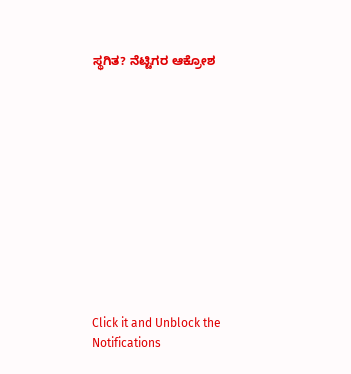ಸ್ಥಗಿತ? ನೆಟ್ಟಿಗರ ಆಕ್ರೋಶ












Click it and Unblock the Notifications